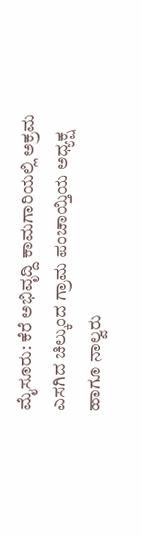ಮೈಸೂರು: ಕೆರೆ ಅಭಿವೃದ್ದಿ ಕಾಮಗಾರಿಯಲ್ಲಿ ಅಕ್ರಮ ಎಸಗಿದ ಚಿಲ್ಕುಂದ ಗ್ರಾಮ ಪಂಚಾಯ್ತಿಯ ಅಧ್ಯಕ್ಷ ಹಾಗೂ ನಾಲ್ವರು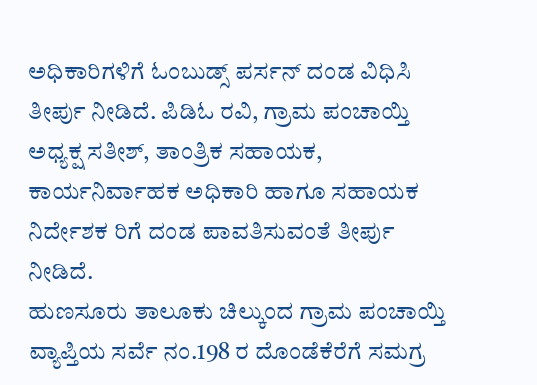ಅಧಿಕಾರಿಗಳಿಗೆ ಓಂಬುಡ್ಸ್ ಪರ್ಸನ್ ದಂಡ ವಿಧಿಸಿ ತೀರ್ಪು ನೀಡಿದೆ. ಪಿಡಿಓ ರವಿ, ಗ್ರಾಮ ಪಂಚಾಯ್ತಿ ಅಧ್ಯಕ್ಷ ಸತೀಶ್, ತಾಂತ್ರಿಕ ಸಹಾಯಕ, ಕಾರ್ಯನಿರ್ವಾಹಕ ಅಧಿಕಾರಿ ಹಾಗೂ ಸಹಾಯಕ ನಿರ್ದೇಶಕ ರಿಗೆ ದಂಡ ಪಾವತಿಸುವಂತೆ ತೀರ್ಪು ನೀಡಿದೆ.
ಹುಣಸೂರು ತಾಲೂಕು ಚಿಲ್ಕುಂದ ಗ್ರಾಮ ಪಂಚಾಯ್ತಿ ವ್ಯಾಪ್ತಿಯ ಸರ್ವೆ ನಂ.198 ರ ದೊಂಡೆಕೆರೆಗೆ ಸಮಗ್ರ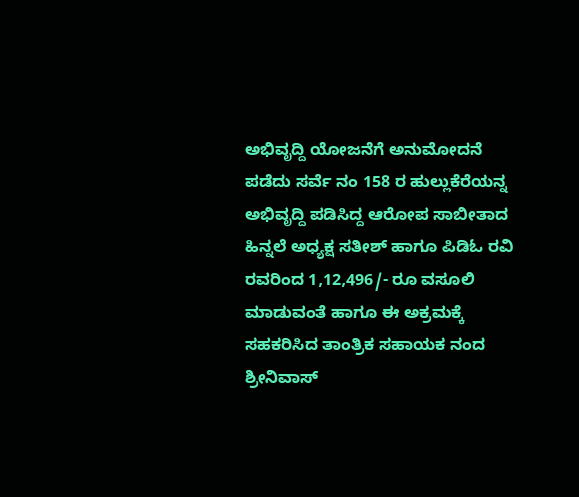ಅಭಿವೃದ್ದಿ ಯೋಜನೆಗೆ ಅನುಮೋದನೆ ಪಡೆದು ಸರ್ವೆ ನಂ 158 ರ ಹುಲ್ಲುಕೆರೆಯನ್ನ ಅಭಿವೃದ್ದಿ ಪಡಿಸಿದ್ದ ಆರೋಪ ಸಾಬೀತಾದ ಹಿನ್ನಲೆ ಅಧ್ಯಕ್ಷ ಸತೀಶ್ ಹಾಗೂ ಪಿಡಿಓ ರವಿ ರವರಿಂದ 1,12,496/- ರೂ ವಸೂಲಿ ಮಾಡುವಂತೆ ಹಾಗೂ ಈ ಅಕ್ರಮಕ್ಕೆ ಸಹಕರಿಸಿದ ತಾಂತ್ರಿಕ ಸಹಾಯಕ ನಂದ ಶ್ರೀನಿವಾಸ್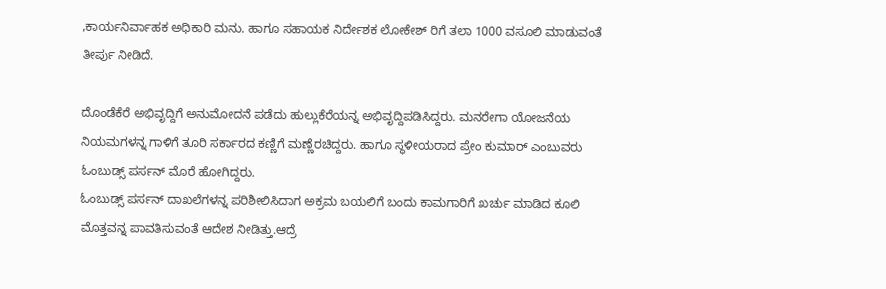,ಕಾರ್ಯನಿರ್ವಾಹಕ ಅಧಿಕಾರಿ ಮನು. ಹಾಗೂ ಸಹಾಯಕ ನಿರ್ದೇಶಕ ಲೋಕೇಶ್ ರಿಗೆ ತಲಾ 1000 ವಸೂಲಿ ಮಾಡುವಂತೆ ತೀರ್ಪು ನೀಡಿದೆ.

ದೊಂಡೆಕೆರೆ ಅಭಿವೃದ್ದಿಗೆ ಅನುಮೋದನೆ ಪಡೆದು ಹುಲ್ಲುಕೆರೆಯನ್ನ ಅಭಿವೃದ್ದಿಪಡಿಸಿದ್ದರು. ಮನರೇಗಾ ಯೋಜನೆಯ ನಿಯಮಗಳನ್ನ ಗಾಳಿಗೆ ತೂರಿ ಸರ್ಕಾರದ ಕಣ್ಣಿಗೆ ಮಣ್ಣೆರಚಿದ್ದರು. ಹಾಗೂ ಸ್ಥಳೀಯರಾದ ಪ್ರೇಂ ಕುಮಾರ್ ಎಂಬುವರು ಓಂಬುಡ್ಸ್ ಪರ್ಸನ್ ಮೊರೆ ಹೋಗಿದ್ದರು.
ಓಂಬುಡ್ಸ್ ಪರ್ಸನ್ ದಾಖಲೆಗಳನ್ನ ಪರಿಶೀಲಿಸಿದಾಗ ಅಕ್ರಮ ಬಯಲಿಗೆ ಬಂದು ಕಾಮಗಾರಿಗೆ ಖರ್ಚು ಮಾಡಿದ ಕೂಲಿ ಮೊತ್ತವನ್ನ ಪಾವತಿಸುವಂತೆ ಆದೇಶ ನೀಡಿತ್ತು.ಆದ್ರೆ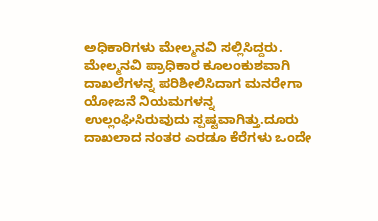ಅಧಿಕಾರಿಗಳು ಮೇಲ್ಮನವಿ ಸಲ್ಲಿಸಿದ್ದರು. ಮೇಲ್ಮನವಿ ಪ್ರಾಧಿಕಾರ ಕೂಲಂಕುಶವಾಗಿ ದಾಖಲೆಗಳನ್ನ ಪರಿಶೀಲಿಸಿದಾಗ ಮನರೇಗಾ ಯೋಜನೆ ನಿಯಮಗಳನ್ನ ಉಲ್ಲಂಘಿಸಿರುವುದು ಸ್ಪಷ್ಟವಾಗಿತ್ತು.ದೂರು ದಾಖಲಾದ ನಂತರ ಎರಡೂ ಕೆರೆಗಳು ಒಂದೇ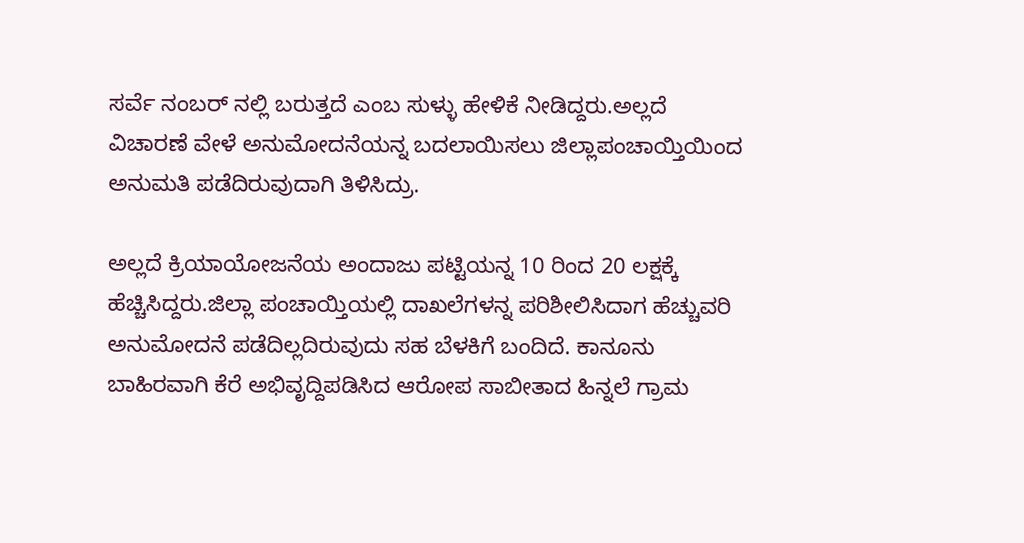ಸರ್ವೆ ನಂಬರ್ ನಲ್ಲಿ ಬರುತ್ತದೆ ಎಂಬ ಸುಳ್ಳು ಹೇಳಿಕೆ ನೀಡಿದ್ದರು.ಅಲ್ಲದೆ ವಿಚಾರಣೆ ವೇಳೆ ಅನುಮೋದನೆಯನ್ನ ಬದಲಾಯಿಸಲು ಜಿಲ್ಲಾಪಂಚಾಯ್ತಿಯಿಂದ ಅನುಮತಿ ಪಡೆದಿರುವುದಾಗಿ ತಿಳಿಸಿದ್ರು.

ಅಲ್ಲದೆ ಕ್ರಿಯಾಯೋಜನೆಯ ಅಂದಾಜು ಪಟ್ಟಿಯನ್ನ 10 ರಿಂದ 20 ಲಕ್ಷಕ್ಕೆ ಹೆಚ್ಚಿಸಿದ್ದರು.ಜಿಲ್ಲಾ ಪಂಚಾಯ್ತಿಯಲ್ಲಿ ದಾಖಲೆಗಳನ್ನ ಪರಿಶೀಲಿಸಿದಾಗ ಹೆಚ್ಚುವರಿ ಅನುಮೋದನೆ ಪಡೆದಿಲ್ಲದಿರುವುದು ಸಹ ಬೆಳಕಿಗೆ ಬಂದಿದೆ. ಕಾನೂನು ಬಾಹಿರವಾಗಿ ಕೆರೆ ಅಭಿವೃದ್ದಿಪಡಿಸಿದ ಆರೋಪ ಸಾಬೀತಾದ ಹಿನ್ನಲೆ ಗ್ರಾಮ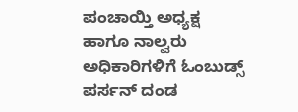ಪಂಚಾಯ್ತಿ ಅಧ್ಯಕ್ಷ ಹಾಗೂ ನಾಲ್ವರು ಅಧಿಕಾರಿಗಳಿಗೆ ಓಂಬುಡ್ಸ್ ಪರ್ಸನ್ ದಂಡ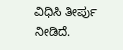ವಿಧಿಸಿ ತೀರ್ಪು ನೀಡಿದೆ.